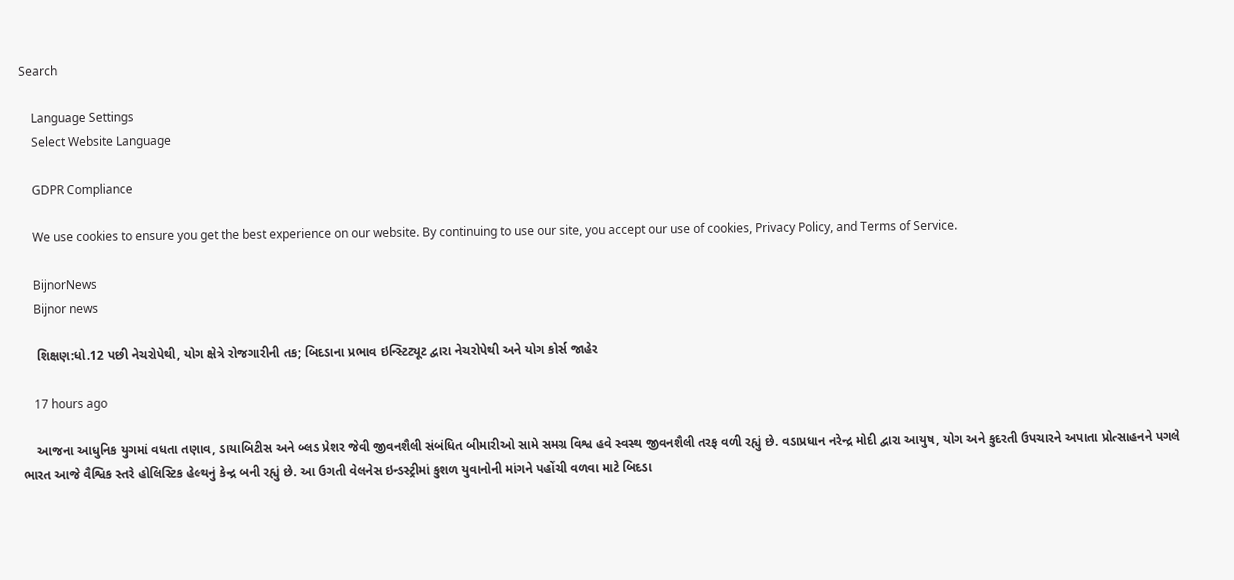Search

    Language Settings
    Select Website Language

    GDPR Compliance

    We use cookies to ensure you get the best experience on our website. By continuing to use our site, you accept our use of cookies, Privacy Policy, and Terms of Service.

    BijnorNews
    Bijnor news

    શિક્ષણ:ધો.12 પછી નેચરોપેથી, યોગ ક્ષેત્રે રોજગારીની તક; બિદડાના પ્રભાવ ઇન્સ્ટિટ્યૂટ દ્વારા નેચરોપેથી અને યોગ કોર્સ જાહેર

    17 hours ago

    આજના આધુનિક યુગમાં વધતા તણાવ, ડાયાબિટીસ અને બ્લડ પ્રેશર જેવી જીવનશૈલી સંબંધિત બીમારીઓ સામે સમગ્ર વિશ્વ હવે સ્વસ્થ જીવનશૈલી તરફ વળી રહ્યું છે. વડાપ્રધાન નરેન્દ્ર મોદી દ્વારા આયુષ, યોગ અને કુદરતી ઉપચારને અપાતા પ્રોત્સાહનને પગલે ભારત આજે વૈશ્વિક સ્તરે હોલિસ્ટિક હેલ્થનું કેન્દ્ર બની રહ્યું છે. આ ઉગતી વેલનેસ ઇન્ડસ્ટ્રીમાં કુશળ યુવાનોની માંગને પહોંચી વળવા માટે બિદડા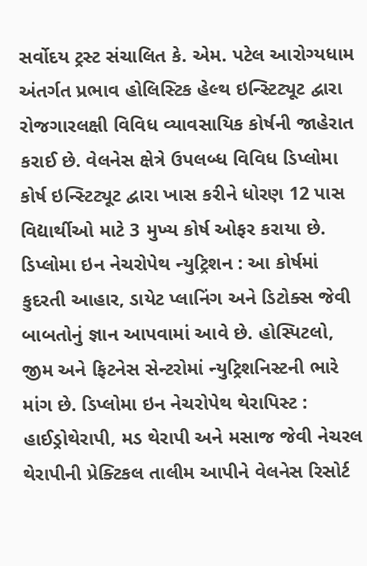સર્વોદય ટ્રસ્ટ સંચાલિત કે. એમ. પટેલ આરોગ્યધામ અંતર્ગત પ્રભાવ હોલિસ્ટિક હેલ્થ ઇન્સ્ટિટ્યૂટ દ્વારા રોજગારલક્ષી વિવિધ વ્યાવસાયિક કોર્ષની જાહેરાત કરાઈ છે. વેલનેસ ક્ષેત્રે ઉપલબ્ધ વિવિધ ડિપ્લોમા કોર્ષ ઇન્સ્ટિટ્યૂટ દ્વારા ખાસ કરીને ધોરણ 12 પાસ વિદ્યાર્થીઓ માટે 3 મુખ્ય કોર્ષ ઓફર કરાયા છે. ડિપ્લોમા ઇન નેચરોપેથ ન્યુટ્રિશન : આ કોર્ષમાં કુદરતી આહાર, ડાયેટ પ્લાનિંગ અને ડિટોક્સ જેવી બાબતોનું જ્ઞાન આપવામાં આવે છે. હોસ્પિટલો, જીમ અને ફિટનેસ સેન્ટરોમાં ન્યુટ્રિશનિસ્ટની ભારે માંગ છે. ડિપ્લોમા ઇન નેચરોપેથ થેરાપિસ્ટ : હાઈડ્રોથેરાપી, મડ થેરાપી અને મસાજ જેવી નેચરલ થેરાપીની પ્રેક્ટિકલ તાલીમ આપીને વેલનેસ રિસોર્ટ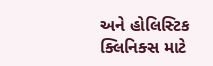અને હોલિસ્ટિક ક્લિનિક્સ માટે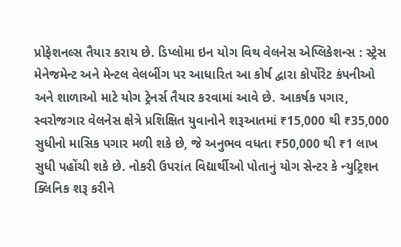પ્રોફેશનલ્સ તૈયાર કરાય છે. ડિપ્લોમા ઇન યોગ વિથ વેલનેસ એપ્લિકેશન્સ : સ્ટ્રેસ મેનેજમેન્ટ અને મેન્ટલ વેલબીંગ પર આધારિત આ કોર્ષ દ્વારા કોર્પોરેટ કંપનીઓ અને શાળાઓ માટે યોગ ટ્રેનર્સ તૈયાર કરવામાં આવે છે. આકર્ષક પગાર, સ્વરોજગાર વેલનેસ ક્ષેત્રે પ્રશિક્ષિત યુવાનોને શરૂઆતમાં ₹15,000 થી ₹35,000 સુધીનો માસિક પગાર મળી શકે છે, જે અનુભવ વધતા ₹50,000 થી ₹1 લાખ સુધી પહોંચી શકે છે. નોકરી ઉપરાંત વિદ્યાર્થીઓ પોતાનું યોગ સેન્ટર કે ન્યુટ્રિશન ક્લિનિક શરૂ કરીને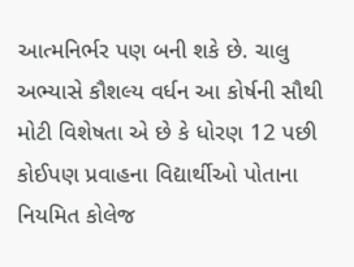આત્મનિર્ભર પણ બની શકે છે. ચાલુ અભ્યાસે કૌશલ્ય વર્ધન આ કોર્ષની સૌથી મોટી વિશેષતા એ છે કે ધોરણ 12 પછી કોઈપણ પ્રવાહના વિદ્યાર્થીઓ પોતાના નિયમિત કોલેજ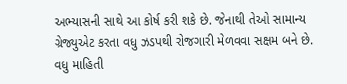અભ્યાસની સાથે આ કોર્ષ કરી શકે છે. જેનાથી તેઓ સામાન્ય ગ્રેજ્યુએટ કરતા વધુ ઝડપથી રોજગારી મેળવવા સક્ષમ બને છે. વધુ માહિતી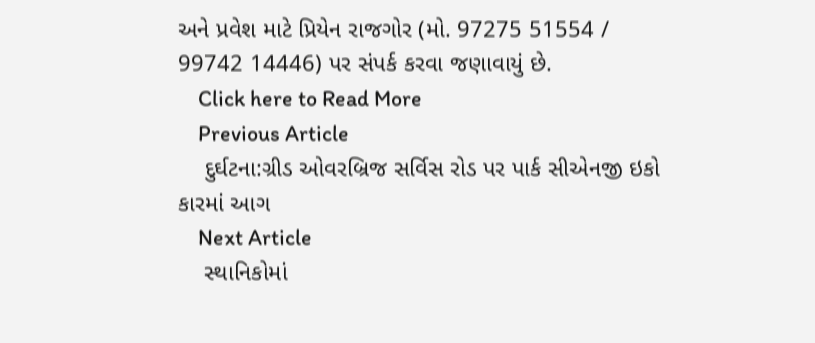અને પ્રવેશ માટે પ્રિયેન રાજગોર (મો. 97275 51554 / 99742 14446) પર સંપર્ક કરવા જણાવાયું છે.
    Click here to Read More
    Previous Article
    દુર્ઘટના:ગ્રીડ ઓવરબ્રિજ સર્વિસ રોડ પર પાર્ક સીએનજી ઇકો કારમાં આગ
    Next Article
    સ્થાનિકોમાં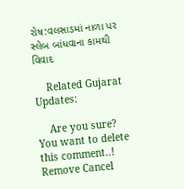રોષ:વલસાડમાં નાળા પર સ્લેબ બાંધવાના કામથી વિવાદ

    Related Gujarat Updates:

    Are you sure? You want to delete this comment..! Remove Cancel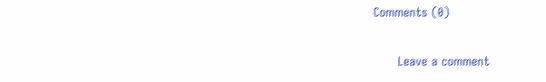Comments (0)

      Leave a comment